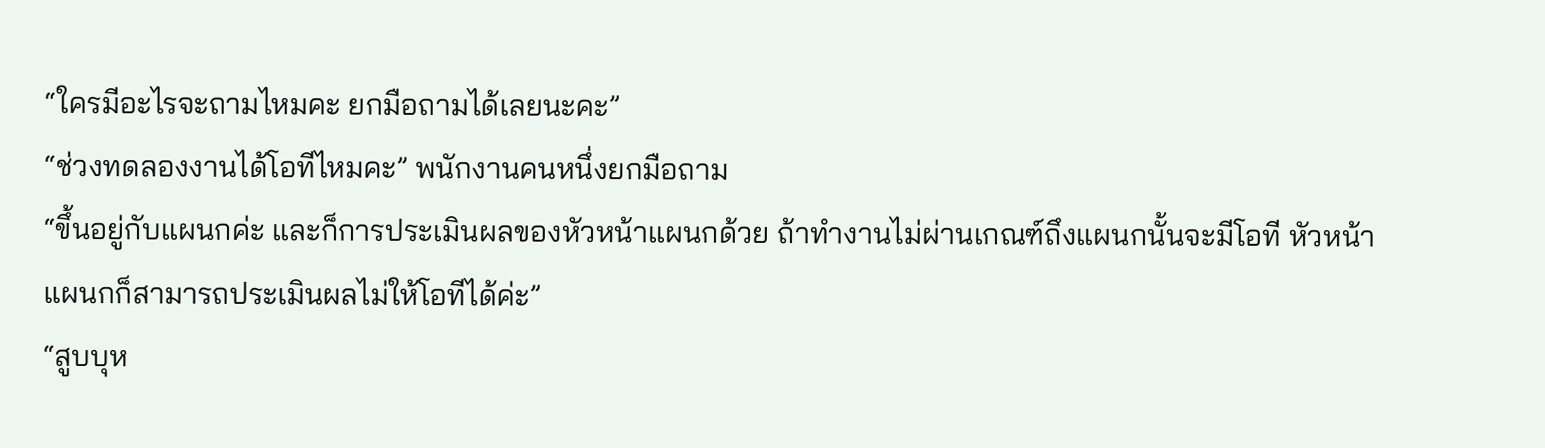“ใครมีอะไรจะถามไหมคะ ยกมือถามได้เลยนะคะ”
“ช่วงทดลองงานได้โอทีไหมคะ” พนักงานคนหนึ่งยกมือถาม
“ขึ้นอยู่กับแผนกค่ะ และก็การประเมินผลของหัวหน้าแผนกด้วย ถ้าทำงานไม่ผ่านเกณฑ์ถึงแผนกนั้นจะมีโอที หัวหน้าแผนกก็สามารถประเมินผลไม่ให้โอทีได้ค่ะ”
“สูบบุห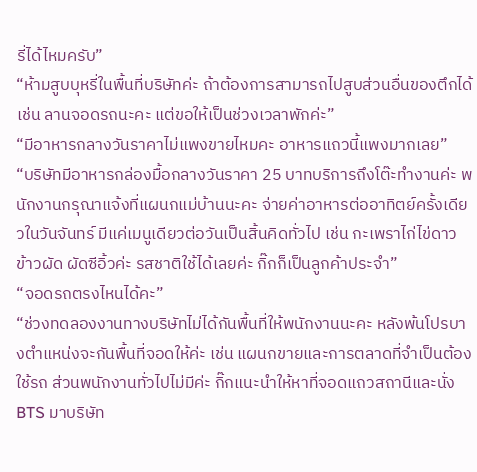รี่ได้ไหมครับ”
“ห้ามสูบบุหรี่ในพื้นที่บริษัทค่ะ ถ้าต้องการสามารถไปสูบส่วนอื่นของตึกได้ เช่น ลานจอดรถนะคะ แต่ขอให้เป็นช่วงเวลาพักค่ะ”
“มีอาหารกลางวันราคาไม่แพงขายไหมคะ อาหารแถวนี้แพงมากเลย”
“บริษัทมีอาหารกล่องมื้อกลางวันราคา 25 บาทบริการถึงโต๊ะทำงานค่ะ พนักงานกรุณาแจ้งที่แผนกแม่บ้านนะคะ จ่ายค่าอาหารต่ออาทิตย์ครั้งเดียวในวันจันทร์ มีแค่เมนูเดียวต่อวันเป็นสิ้นคิดทั่วไป เช่น กะเพราไก่ไข่ดาว ข้าวผัด ผัดซีอิ้วค่ะ รสชาติใช้ได้เลยค่ะ กิ๊กก็เป็นลูกค้าประจำ”
“จอดรถตรงไหนได้คะ”
“ช่วงทดลองงานทางบริษัทไม่ได้กันพื้นที่ให้พนักงานนะคะ หลังพ้นโปรบางตำแหน่งจะกันพื้นที่จอดให้ค่ะ เช่น แผนกขายและการตลาดที่จำเป็นต้องใช้รถ ส่วนพนักงานทั่วไปไม่มีค่ะ กิ๊กแนะนำให้หาที่จอดแถวสถานีและนั่ง BTS มาบริษัท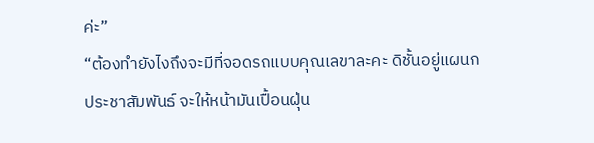ค่ะ”
“ต้องทำยังไงถึงจะมีที่จอดรถแบบคุณเลขาละคะ ดิชั้นอยู่แผนกประชาสัมพันธ์ จะให้หน้ามันเปื้อนฝุ่น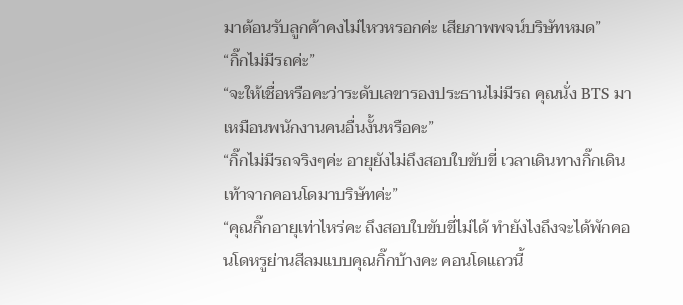มาต้อนรับลูกค้าคงไม่ไหวหรอกค่ะ เสียภาพพจน์บริษัทหมด”
“กิ๊กไม่มีรถค่ะ”
“จะให้เชื่อหรือคะว่าระดับเลขารองประธานไม่มีรถ คุณนั่ง BTS มาเหมือนพนักงานคนอื่นงั้นหรือคะ”
“กิ๊กไม่มีรถจริงๆค่ะ อายุยังไม่ถึงสอบใบขับขี่ เวลาเดินทางกิ๊กเดินเท้าจากคอนโดมาบริษัทค่ะ”
“คุณกิ๊กอายุเท่าไหร่คะ ถึงสอบใบขับขี่ไม่ได้ ทำยังไงถึงจะได้พักคอนโดหรูย่านสีลมแบบคุณกิ๊กบ้างคะ คอนโดแถวนี้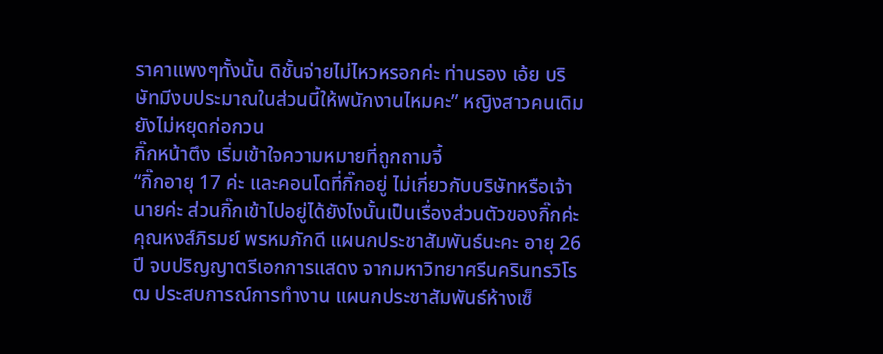ราคาแพงๆทั้งนั้น ดิชั้นจ่ายไม่ไหวหรอกค่ะ ท่านรอง เอ้ย บริษัทมีงบประมาณในส่วนนี้ให้พนักงานไหมคะ” หญิงสาวคนเดิมยังไม่หยุดก่อกวน
กิ๊กหน้าตึง เริ่มเข้าใจความหมายที่ถูกถามจี้
“กิ๊กอายุ 17 ค่ะ และคอนโดที่กิ๊กอยู่ ไม่เกี่ยวกับบริษัทหรือเจ้านายค่ะ ส่วนกิ๊กเข้าไปอยู่ได้ยังไงนั้นเป็นเรื่องส่วนตัวของกิ๊กค่ะ คุณหงส์ภิรมย์ พรหมภักดี แผนกประชาสัมพันธ์นะคะ อายุ 26 ปี จบปริญญาตรีเอกการแสดง จากมหาวิทยาศรีนครินทรวิโรฒ ประสบการณ์การทำงาน แผนกประชาสัมพันธ์ห้างเซ็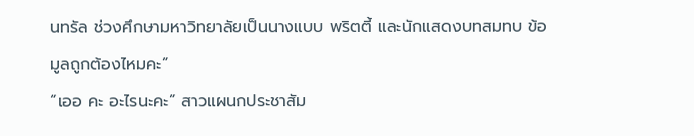นทรัล ช่วงศึกษามหาวิทยาลัยเป็นนางแบบ พริตตี้ และนักแสดงบทสมทบ ข้อมูลถูกต้องไหมคะ”
“เออ คะ อะไรนะคะ” สาวแผนกประชาสัม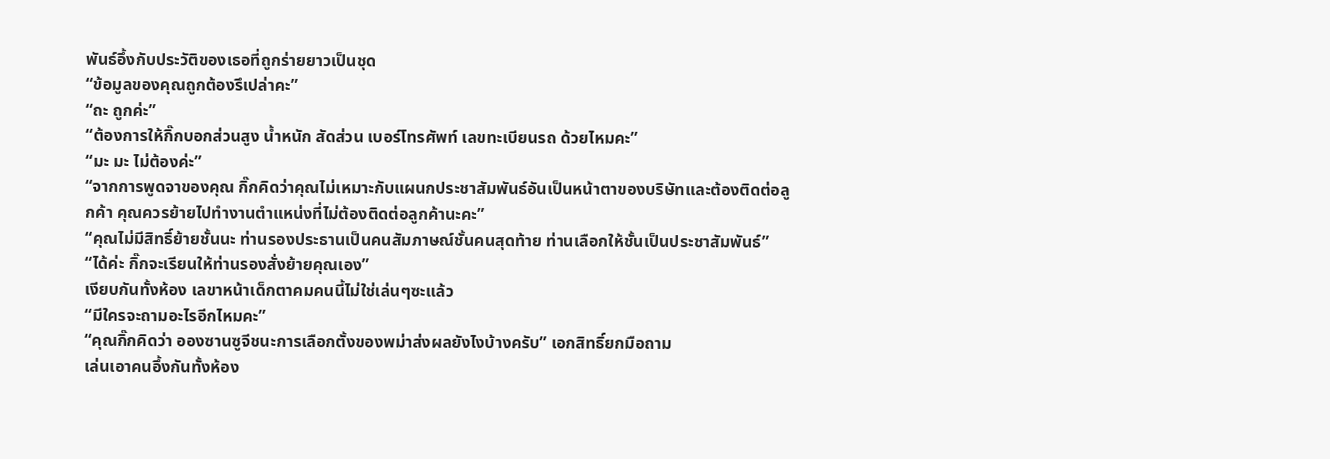พันธ์อึ้งกับประวัติของเธอที่ถูกร่ายยาวเป็นชุด
“ข้อมูลของคุณถูกต้องรึเปล่าคะ”
“ถะ ถูกค่ะ”
“ต้องการให้กิ๊กบอกส่วนสูง น้ำหนัก สัดส่วน เบอร์โทรศัพท์ เลขทะเบียนรถ ด้วยไหมคะ”
“มะ มะ ไม่ต้องค่ะ”
“จากการพูดจาของคุณ กิ๊กคิดว่าคุณไม่เหมาะกับแผนกประชาสัมพันธ์อันเป็นหน้าตาของบริษัทและต้องติดต่อลูกค้า คุณควรย้ายไปทำงานตำแหน่งที่ไม่ต้องติดต่อลูกค้านะคะ”
“คุณไม่มีสิทธิ์ย้ายชั้นนะ ท่านรองประธานเป็นคนสัมภาษณ์ชั้นคนสุดท้าย ท่านเลือกให้ชั้นเป็นประชาสัมพันธ์”
“ได้ค่ะ กิ๊กจะเรียนให้ท่านรองสั่งย้ายคุณเอง”
เงียบกันทั้งห้อง เลขาหน้าเด็กตาคมคนนี้ไม่ใช่เล่นๆซะแล้ว
“มีใครจะถามอะไรอีกไหมคะ”
“คุณกิ๊กคิดว่า อองซานซูจีชนะการเลือกตั้งของพม่าส่งผลยังไงบ้างครับ” เอกสิทธิ์ยกมือถาม
เล่นเอาคนอึ้งกันทั้งห้อง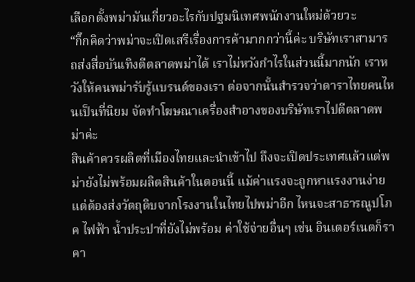เลือกตั้งพม่ามันเกี่ยวอะไรกับปฐมนิเทศพนักงานใหม่ด้วยวะ
“กิ๊กคิดว่าพม่าจะเปิดเสรีเรื่องการค้ามากกว่านี้ค่ะ บริษัทเราสามารถส่งสื่อบันเทิงตีตลาดพม่าได้ เราไม่หวังกำไรในส่วนนี้มากนัก เราหวังให้คนพม่ารับรู้แบรนด์ของเรา ต่อจากนั้นสำรวจว่าดาราไทยคนไหนเป็นที่นิยม จัดทำโฆษณาเครื่องสำอางของบริษัทเราไปตีตลาดพม่าค่ะ
สินค้าควรผลิตที่เมืองไทยและนำเข้าไป ถึงจะเปิดประเทศแล้วแต่พม่ายังไม่พร้อมผลิตสินค้าในตอนนี้ แม้ค่าแรงจะถูกหาแรงงานง่ายแต่ต้องส่งวัตถุดิบจากโรงงานในไทยไปพม่าอีก ไหนจะสาธารณูปโภค ไฟฟ้า น้ำประปาที่ยังไม่พร้อม ค่าใช้จ่ายอื่นๆ เช่น อินเตอร์เนตก็ราคา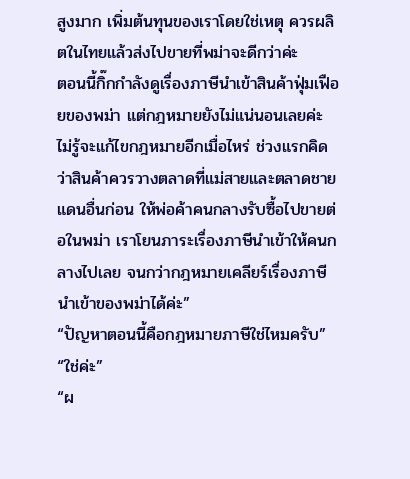สูงมาก เพิ่มต้นทุนของเราโดยใช่เหตุ ควรผลิตในไทยแล้วส่งไปขายที่พม่าจะดีกว่าค่ะ
ตอนนี้กิ๊กกำลังดูเรื่องภาษีนำเข้าสินค้าฟุ่มเฟือยของพม่า แต่กฎหมายยังไม่แน่นอนเลยค่ะ ไม่รู้จะแก้ไขกฎหมายอีกเมื่อไหร่ ช่วงแรกคิดว่าสินค้าควรวางตลาดที่แม่สายและตลาดชายแดนอื่นก่อน ให้พ่อค้าคนกลางรับซื้อไปขายต่อในพม่า เราโยนภาระเรื่องภาษีนำเข้าให้คนกลางไปเลย จนกว่ากฎหมายเคลียร์เรื่องภาษีนำเข้าของพม่าได้ค่ะ”
“ปัญหาตอนนี้คือกฎหมายภาษีใช่ไหมครับ”
“ใช่ค่ะ”
“ผ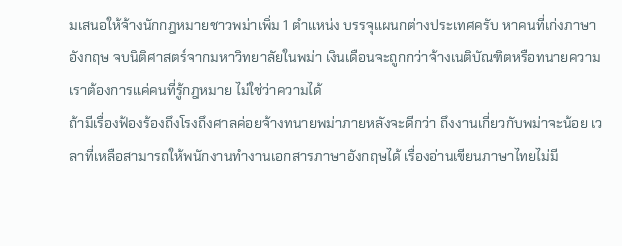มเสนอให้จ้างนักกฎหมายชาวพม่าเพิ่ม 1 ตำแหน่ง บรรจุแผนกต่างประเทศครับ หาคนที่เก่งภาษาอังกฤษ จบนิติศาสตร์จากมหาวิทยาลัยในพม่า เงินเดือนจะถูกกว่าจ้างเนติบัณฑิตหรือทนายความ เราต้องการแค่คนที่รู้กฎหมาย ไม่ใช่ว่าความได้
ถ้ามีเรื่องฟ้องร้องถึงโรงถึงศาลค่อยจ้างทนายพม่าภายหลังจะดีกว่า ถึงงานเกี่ยวกับพม่าจะน้อย เวลาที่เหลือสามารถให้พนักงานทำงานเอกสารภาษาอังกฤษได้ เรื่องอ่านเขียนภาษาไทยไม่มี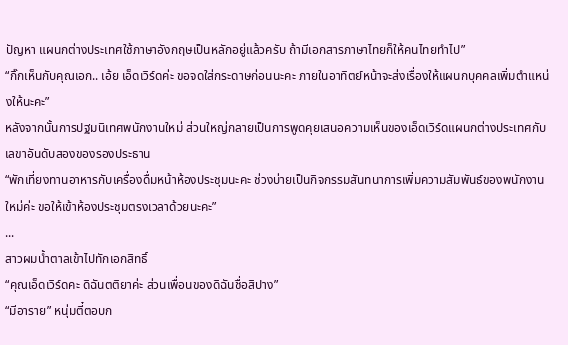ปัญหา แผนกต่างประเทศใช้ภาษาอังกฤษเป็นหลักอยู่แล้วครับ ถ้ามีเอกสารภาษาไทยก็ให้คนไทยทำไป”
“กิ๊กเห็นกับคุณเอก.. เอ้ย เอ็ดเวิร์ดค่ะ ขอจดใส่กระดาษก่อนนะคะ ภายในอาทิตย์หน้าจะส่งเรื่องให้แผนกบุคคลเพิ่มตำแหน่งให้นะคะ”
หลังจากนั้นการปฐมนิเทศพนักงานใหม่ ส่วนใหญ่กลายเป็นการพูดคุยเสนอความเห็นของเอ็ดเวิร์ดแผนกต่างประเทศกับเลขาอันดับสองของรองประธาน
“พักเที่ยงทานอาหารกับเครื่องดื่มหน้าห้องประชุมนะคะ ช่วงบ่ายเป็นกิจกรรมสันทนาการเพิ่มความสัมพันธ์ของพนักงานใหม่ค่ะ ขอให้เข้าห้องประชุมตรงเวลาด้วยนะคะ”
...
สาวผมน้ำตาลเข้าไปทักเอกสิทธิ์
“คุณเอ็ดเวิร์ดคะ ดิฉันตติยาค่ะ ส่วนเพื่อนของดิฉันชื่อสิปาง”
“มีอาราย” หนุ่มตี๋ตอบก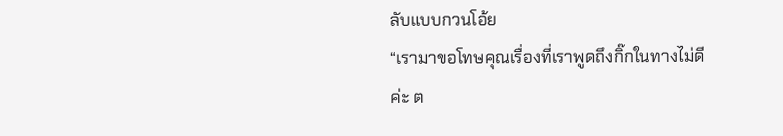ลับแบบกวนโอ้ย
“เรามาขอโทษคุณเรื่องที่เราพูดถึงกิ๊กในทางไม่ดีค่ะ ต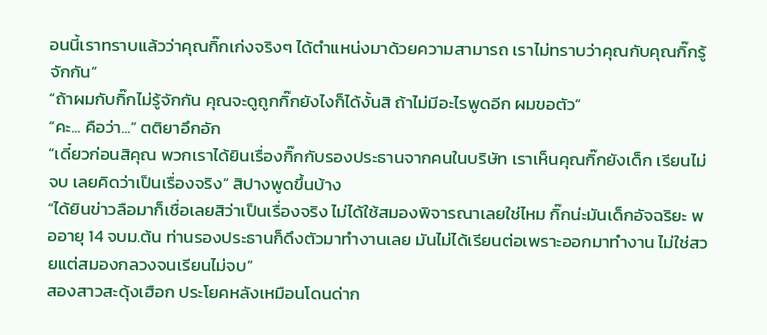อนนี้เราทราบแล้วว่าคุณกิ๊กเก่งจริงๆ ได้ตำแหน่งมาด้วยความสามารถ เราไม่ทราบว่าคุณกับคุณกิ๊กรู้จักกัน”
“ถ้าผมกับกิ๊กไม่รู้จักกัน คุณจะดูถูกกิ๊กยังไงก็ได้งั้นสิ ถ้าไม่มีอะไรพูดอีก ผมขอตัว”
“คะ... คือว่า...” ตติยาอึกอัก
“เดี๋ยวก่อนสิคุณ พวกเราได้ยินเรื่องกิ๊กกับรองประธานจากคนในบริษัท เราเห็นคุณกิ๊กยังเด็ก เรียนไม่จบ เลยคิดว่าเป็นเรื่องจริง” สิปางพูดขึ้นบ้าง
“ได้ยินข่าวลือมาก็เชื่อเลยสิว่าเป็นเรื่องจริง ไม่ได้ใช้สมองพิจารณาเลยใช่ไหม กิ๊กน่ะมันเด็กอัจฉริยะ พออายุ 14 จบม.ต้น ท่านรองประธานก็ดึงตัวมาทำงานเลย มันไม่ได้เรียนต่อเพราะออกมาทำงาน ไม่ใช่สวยแต่สมองกลวงจนเรียนไม่จบ”
สองสาวสะดุ้งเฮือก ประโยคหลังเหมือนโดนด่าก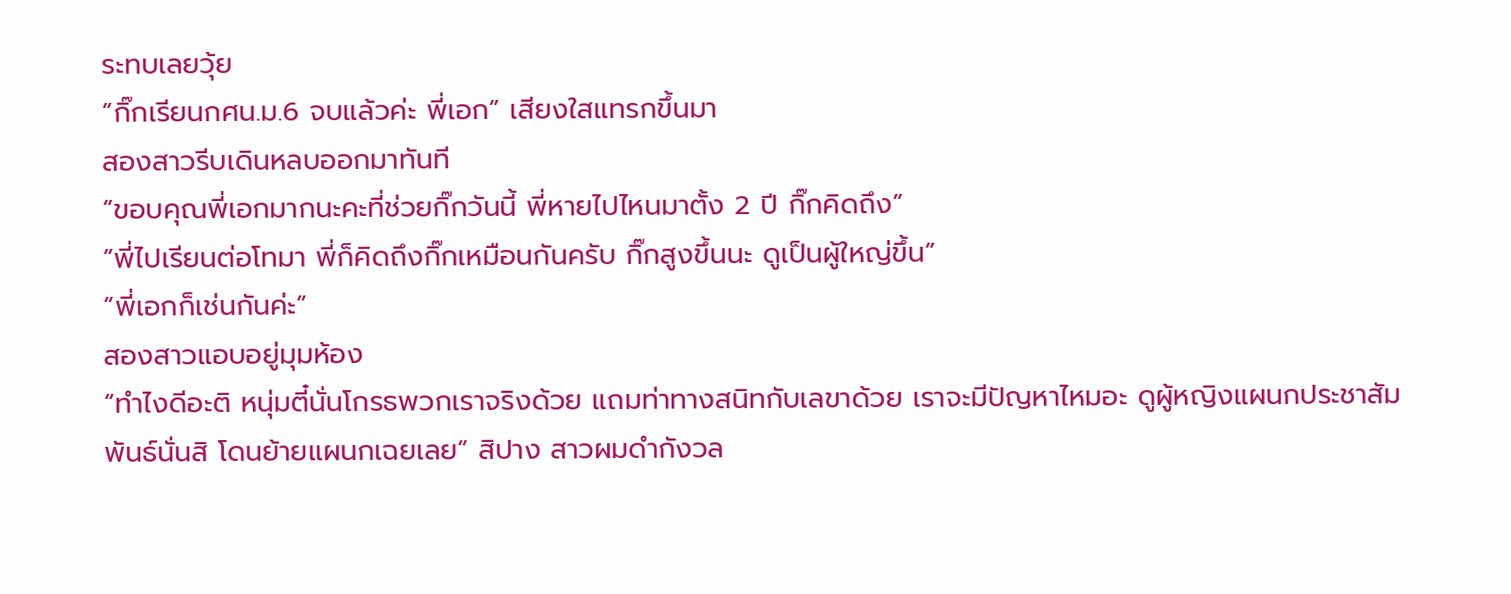ระทบเลยวุ้ย
“กิ๊กเรียนกศน.ม.6 จบแล้วค่ะ พี่เอก” เสียงใสแทรกขึ้นมา
สองสาวรีบเดินหลบออกมาทันที
“ขอบคุณพี่เอกมากนะคะที่ช่วยกิ๊กวันนี้ พี่หายไปไหนมาตั้ง 2 ปี กิ๊กคิดถึง”
“พี่ไปเรียนต่อโทมา พี่ก็คิดถึงกิ๊กเหมือนกันครับ กิ๊กสูงขึ้นนะ ดูเป็นผู้ใหญ่ขึ้น”
“พี่เอกก็เช่นกันค่ะ”
สองสาวแอบอยู่มุมห้อง
“ทำไงดีอะติ หนุ่มตี๋นั่นโกรธพวกเราจริงด้วย แถมท่าทางสนิทกับเลขาด้วย เราจะมีปัญหาไหมอะ ดูผู้หญิงแผนกประชาสัมพันธ์นั่นสิ โดนย้ายแผนกเฉยเลย” สิปาง สาวผมดำกังวล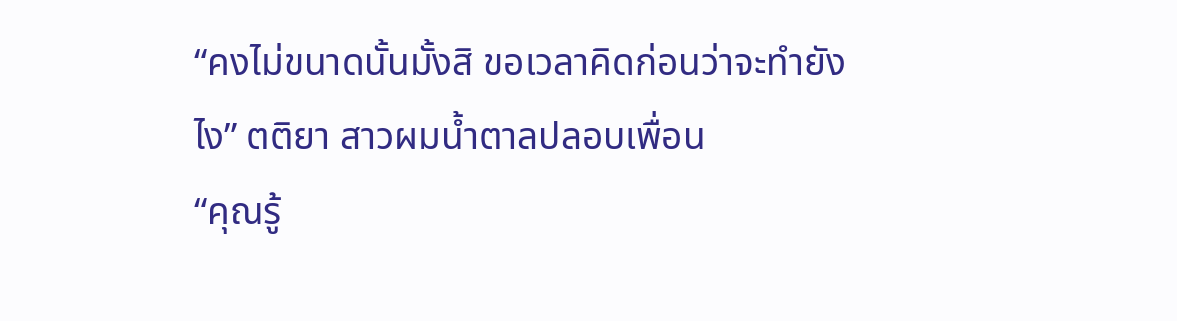“คงไม่ขนาดนั้นมั้งสิ ขอเวลาคิดก่อนว่าจะทำยังไง” ตติยา สาวผมน้ำตาลปลอบเพื่อน
“คุณรู้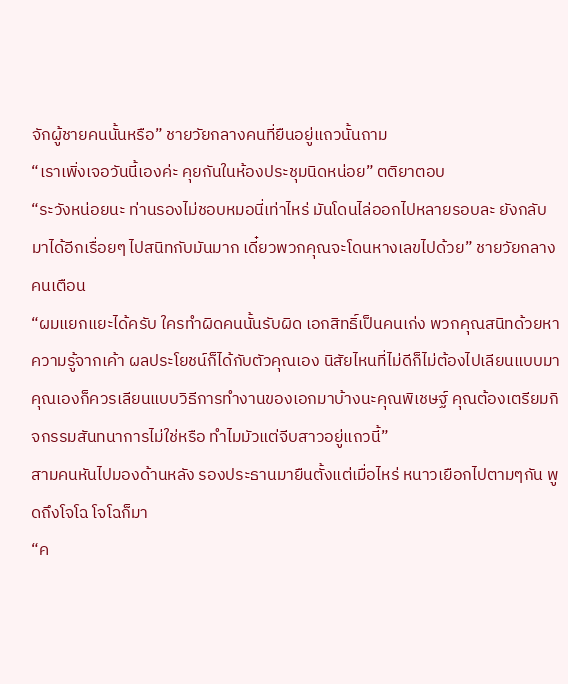จักผู้ชายคนนั้นหรือ” ชายวัยกลางคนที่ยืนอยู่แถวนั้นถาม
“เราเพิ่งเจอวันนี้เองค่ะ คุยกันในห้องประชุมนิดหน่อย” ตติยาตอบ
“ระวังหน่อยนะ ท่านรองไม่ชอบหมอนี่เท่าไหร่ มันโดนไล่ออกไปหลายรอบละ ยังกลับมาได้อีกเรื่อยๆ ไปสนิทกับมันมาก เดี๋ยวพวกคุณจะโดนหางเลขไปด้วย” ชายวัยกลางคนเตือน
“ผมแยกแยะได้ครับ ใครทำผิดคนนั้นรับผิด เอกสิทธิ์เป็นคนเก่ง พวกคุณสนิทด้วยหาความรู้จากเค้า ผลประโยชน์ก็ได้กับตัวคุณเอง นิสัยไหนที่ไม่ดีก็ไม่ต้องไปเลียนแบบมา คุณเองก็ควรเลียนแบบวิธีการทำงานของเอกมาบ้างนะคุณพิเชษฐ์ คุณต้องเตรียมกิจกรรมสันทนาการไม่ใช่หรือ ทำไมมัวแต่จีบสาวอยู่แถวนี้”
สามคนหันไปมองด้านหลัง รองประธานมายืนตั้งแต่เมื่อไหร่ หนาวเยือกไปตามๆกัน พูดถึงโจโฉ โจโฉก็มา
“ค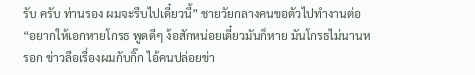รับ ครับ ท่านรอง ผมจะรีบไปเดี๋ยวนี้” ชายวัยกลางคนขอตัวไปทำงานต่อ
“อยากให้เอกหายโกรธ พูดดีๆ ง้อสักหน่อยเดี๋ยวมันก็หาย มันโกรธไม่นานหรอก ข่าวลือเรื่องผมกับกิ๊ก ไอ้คนปล่อยข่า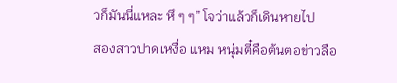วก็มันนี่แหละ หึ ๆ ๆ” โจว่าแล้วก็เดินหายไป
สองสาวปาดเหงื่อ แหม หนุ่มตี๋คือต้นตอข่าวลือ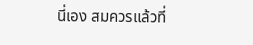นี่เอง สมควรแล้วที่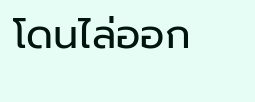โดนไล่ออก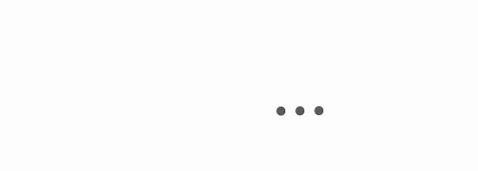...